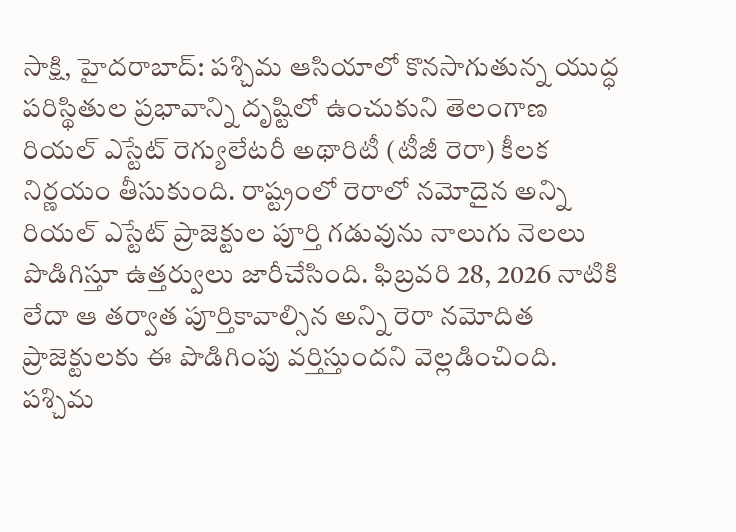సాక్షి, హైదరాబాద్: పశ్చిమ ఆసియాలో కొనసాగుతున్న యుద్ధ పరిస్థితుల ప్రభావాన్ని దృష్టిలో ఉంచుకుని తెలంగాణ రియల్ ఎస్టేట్ రెగ్యులేటరీ అథారిటీ (టీజీ రెరా) కీలక నిర్ణయం తీసుకుంది. రాష్ట్రంలో రెరాలో నమోదైన అన్ని రియల్ ఎస్టేట్ ప్రాజెక్టుల పూర్తి గడువును నాలుగు నెలలు పొడిగిస్తూ ఉత్తర్వులు జారీచేసింది. ఫిబ్రవరి 28, 2026 నాటికి లేదా ఆ తర్వాత పూర్తికావాల్సిన అన్ని రెరా నమోదిత ప్రాజెక్టులకు ఈ పొడిగింపు వర్తిస్తుందని వెల్లడించింది.
పశ్చిమ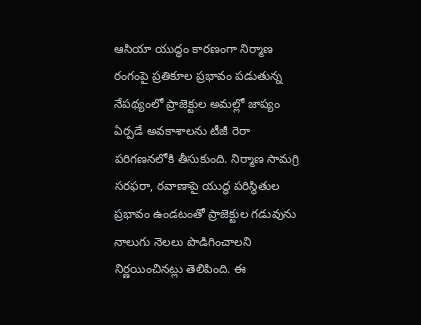ఆసియా యుద్ధం కారణంగా నిర్మాణ రంగంపై ప్రతికూల ప్రభావం పడుతున్న నేపథ్యంలో ప్రాజెక్టుల అమల్లో జాప్యం ఏర్పడే అవకాశాలను టీజీ రెరా పరిగణనలోకి తీసుకుంది. నిర్మాణ సామగ్రి సరఫరా, రవాణాపై యుద్ధ పరిస్థితుల ప్రభావం ఉండటంతో ప్రాజెక్టుల గడువును నాలుగు నెలలు పొడిగించాలని నిర్ణయించినట్లు తెలిపింది. ఈ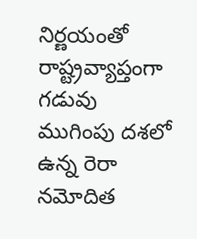నిర్ణయంతో రాష్ట్రవ్యాప్తంగా గడువు ముగింపు దశలో ఉన్న రెరా నమోదిత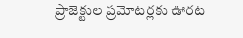ప్రాజెక్టుల ప్రమోటర్లకు ఊరట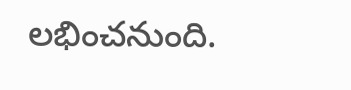లభించనుంది.